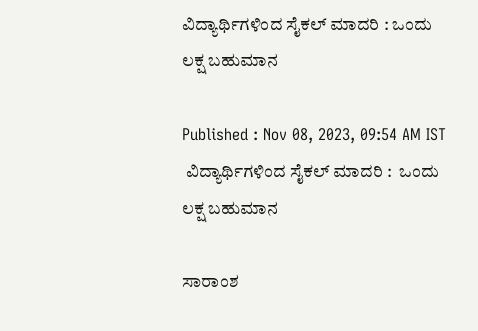ವಿದ್ಯಾರ್ಥಿಗಳಿಂದ ಸೈಕಲ್ ಮಾದರಿ : ಒಂದು ಲಕ್ಷ ಬಹುಮಾನ

Published : Nov 08, 2023, 09:54 AM IST
 ವಿದ್ಯಾರ್ಥಿಗಳಿಂದ ಸೈಕಲ್ ಮಾದರಿ :  ಒಂದು ಲಕ್ಷ ಬಹುಮಾನ

ಸಾರಾಂಶ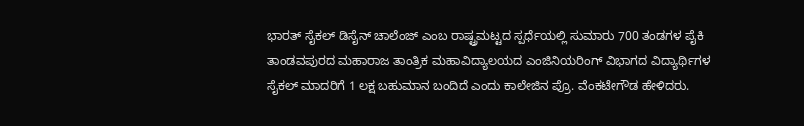ಭಾರತ್ ಸೈಕಲ್ ಡಿಸೈನ್ ಚಾಲೆಂಜ್ ಎಂಬ ರಾಷ್ಟ್ರಮಟ್ಟದ ಸ್ಪರ್ಧೆಯಲ್ಲಿ ಸುಮಾರು 700 ತಂಡಗಳ ಪೈಕಿ ತಾಂಡವಪುರದ ಮಹಾರಾಜ ತಾಂತ್ರಿಕ ಮಹಾವಿದ್ಯಾಲಯದ ಎಂಜಿನಿಯರಿಂಗ್ ವಿಭಾಗದ ವಿದ್ಯಾರ್ಥಿಗಳ ಸೈಕಲ್ ಮಾದರಿಗೆ 1 ಲಕ್ಷ ಬಹುಮಾನ ಬಂದಿದೆ ಎಂದು ಕಾಲೇಜಿನ ಪ್ರೊ. ವೆಂಕಟೇಗೌಡ ಹೇಳಿದರು.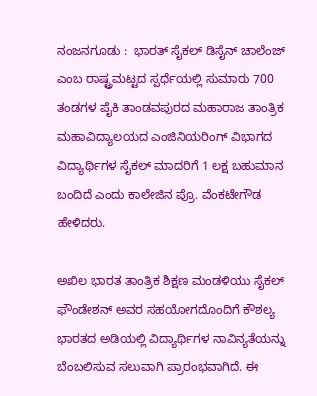ನಂಜನಗೂಡು :  ಭಾರತ್ ಸೈಕಲ್ ಡಿಸೈನ್ ಚಾಲೆಂಜ್ ಎಂಬ ರಾಷ್ಟ್ರಮಟ್ಟದ ಸ್ಪರ್ಧೆಯಲ್ಲಿ ಸುಮಾರು 700 ತಂಡಗಳ ಪೈಕಿ ತಾಂಡವಪುರದ ಮಹಾರಾಜ ತಾಂತ್ರಿಕ ಮಹಾವಿದ್ಯಾಲಯದ ಎಂಜಿನಿಯರಿಂಗ್ ವಿಭಾಗದ ವಿದ್ಯಾರ್ಥಿಗಳ ಸೈಕಲ್ ಮಾದರಿಗೆ 1 ಲಕ್ಷ ಬಹುಮಾನ ಬಂದಿದೆ ಎಂದು ಕಾಲೇಜಿನ ಪ್ರೊ. ವೆಂಕಟೇಗೌಡ ಹೇಳಿದರು.

ಅಖಿಲ ಭಾರತ ತಾಂತ್ರಿಕ ಶಿಕ್ಷಣ ಮಂಡಳಿಯು ಸೈಕಲ್ ಫೌಂಡೇಶನ್ ಅವರ ಸಹಯೋಗದೊಂದಿಗೆ ಕೌಶಲ್ಯ ಭಾರತದ ಅಡಿಯಲ್ಲಿ ವಿದ್ಯಾರ್ಥಿಗಳ ನಾವಿನ್ಯತೆಯನ್ನು ಬೆಂಬಲಿಸುವ ಸಲುವಾಗಿ ಪ್ರಾರಂಭವಾಗಿದೆ. ಈ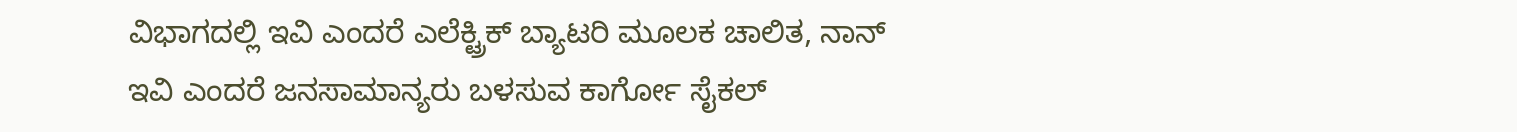ವಿಭಾಗದಲ್ಲಿ ಇವಿ ಎಂದರೆ ಎಲೆಕ್ಟ್ರಿಕ್ ಬ್ಯಾಟರಿ ಮೂಲಕ ಚಾಲಿತ, ನಾನ್ ಇವಿ ಎಂದರೆ ಜನಸಾಮಾನ್ಯರು ಬಳಸುವ ಕಾರ್ಗೋ ಸೈಕಲ್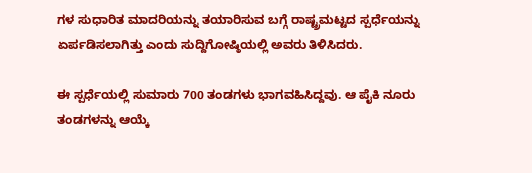ಗಳ ಸುಧಾರಿತ ಮಾದರಿಯನ್ನು ತಯಾರಿಸುವ ಬಗ್ಗೆ ರಾಷ್ಟ್ರಮಟ್ಟದ ಸ್ಪರ್ಧೆಯನ್ನು ಏರ್ಪಡಿಸಲಾಗಿತ್ತು ಎಂದು ಸುದ್ದಿಗೋಷ್ಠಿಯಲ್ಲಿ ಅವರು ತಿಳಿಸಿದರು.

ಈ ಸ್ಪರ್ಧೆಯಲ್ಲಿ ಸುಮಾರು 700 ತಂಡಗಳು ಭಾಗವಹಿಸಿದ್ದವು. ಆ ಪೈಕಿ ನೂರು ತಂಡಗಳನ್ನು ಆಯ್ಕೆ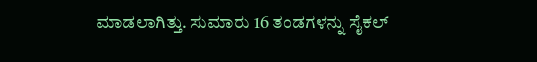ಮಾಡಲಾಗಿತ್ತು. ಸುಮಾರು 16 ತಂಡಗಳನ್ನು ಸೈಕಲ್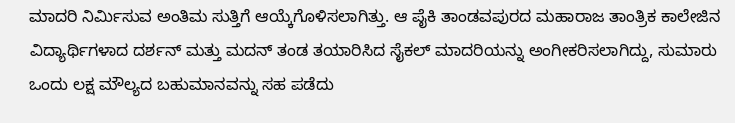ಮಾದರಿ ನಿರ್ಮಿಸುವ ಅಂತಿಮ ಸುತ್ತಿಗೆ ಆಯ್ಕೆಗೊಳಿಸಲಾಗಿತ್ತು. ಆ ಪೈಕಿ ತಾಂಡವಪುರದ ಮಹಾರಾಜ ತಾಂತ್ರಿಕ ಕಾಲೇಜಿನ ವಿದ್ಯಾರ್ಥಿಗಳಾದ ದರ್ಶನ್ ಮತ್ತು ಮದನ್ ತಂಡ ತಯಾರಿಸಿದ ಸೈಕಲ್ ಮಾದರಿಯನ್ನು ಅಂಗೀಕರಿಸಲಾಗಿದ್ದು, ಸುಮಾರು ಒಂದು ಲಕ್ಷ ಮೌಲ್ಯದ ಬಹುಮಾನವನ್ನು ಸಹ ಪಡೆದು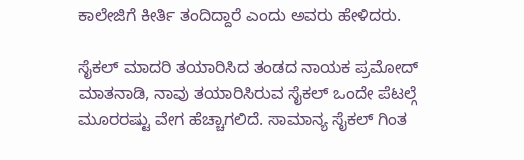ಕಾಲೇಜಿಗೆ ಕೀರ್ತಿ ತಂದಿದ್ದಾರೆ ಎಂದು ಅವರು ಹೇಳಿದರು.

ಸೈಕಲ್ ಮಾದರಿ ತಯಾರಿಸಿದ ತಂಡದ ನಾಯಕ ಪ್ರಮೋದ್ ಮಾತನಾಡಿ, ನಾವು ತಯಾರಿಸಿರುವ ಸೈಕಲ್ ಒಂದೇ ಪೆಟಲ್ಗೆ ಮೂರರಷ್ಟು ವೇಗ ಹೆಚ್ಚಾಗಲಿದೆ. ಸಾಮಾನ್ಯ ಸೈಕಲ್ ಗಿಂತ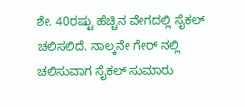ಶೇ. 40ರಷ್ಟು ಹೆಚ್ಚಿನ ವೇಗದಲ್ಲಿ ಸೈಕಲ್ ಚಲಿಸಲಿದೆ. ನಾಲ್ಕನೇ ಗೇರ್ ನಲ್ಲಿ ಚಲಿಸುವಾಗ ಸೈಕಲ್ ಸುಮಾರು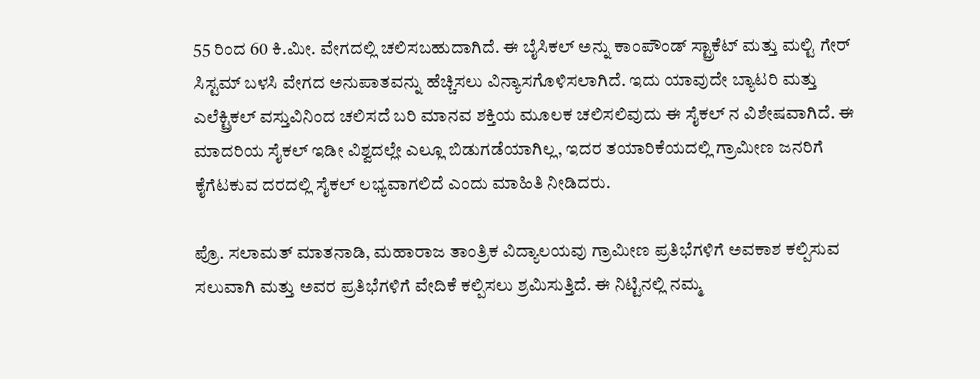55 ರಿಂದ 60 ಕಿ.ಮೀ. ವೇಗದಲ್ಲಿ ಚಲಿಸಬಹುದಾಗಿದೆ. ಈ ಬೈಸಿಕಲ್ ಅನ್ನು ಕಾಂಪೌಂಡ್ ಸ್ಟ್ರಾಕೆಟ್ ಮತ್ತು ಮಲ್ಟಿ ಗೇರ್ ಸಿಸ್ಟಮ್ ಬಳಸಿ ವೇಗದ ಅನುಪಾತವನ್ನು ಹೆಚ್ಚಿಸಲು ವಿನ್ಯಾಸಗೊಳಿಸಲಾಗಿದೆ. ಇದು ಯಾವುದೇ ಬ್ಯಾಟರಿ ಮತ್ತು ಎಲೆಕ್ಟ್ರಿಕಲ್ ವಸ್ತುವಿನಿಂದ ಚಲಿಸದೆ ಬರಿ ಮಾನವ ಶಕ್ತಿಯ ಮೂಲಕ ಚಲಿಸಲಿವುದು ಈ ಸೈಕಲ್ ನ ವಿಶೇಷವಾಗಿದೆ. ಈ ಮಾದರಿಯ ಸೈಕಲ್ ಇಡೀ ವಿಶ್ವದಲ್ಲೇ ಎಲ್ಲೂ ಬಿಡುಗಡೆಯಾಗಿಲ್ಲ, ಇದರ ತಯಾರಿಕೆಯದಲ್ಲಿ ಗ್ರಾಮೀಣ ಜನರಿಗೆ ಕೈಗೆಟಕುವ ದರದಲ್ಲಿ ಸೈಕಲ್ ಲಭ್ಯವಾಗಲಿದೆ ಎಂದು ಮಾಹಿತಿ ನೀಡಿದರು.

ಪ್ರೊ. ಸಲಾಮತ್ ಮಾತನಾಡಿ, ಮಹಾರಾಜ ತಾಂತ್ರಿಕ ವಿದ್ಯಾಲಯವು ಗ್ರಾಮೀಣ ಪ್ರತಿಭೆಗಳಿಗೆ ಅವಕಾಶ ಕಲ್ಪಿಸುವ ಸಲುವಾಗಿ ಮತ್ತು ಅವರ ಪ್ರತಿಭೆಗಳಿಗೆ ವೇದಿಕೆ ಕಲ್ಪಿಸಲು ಶ್ರಮಿಸುತ್ತಿದೆ. ಈ ನಿಟ್ಟಿನಲ್ಲಿ ನಮ್ಮ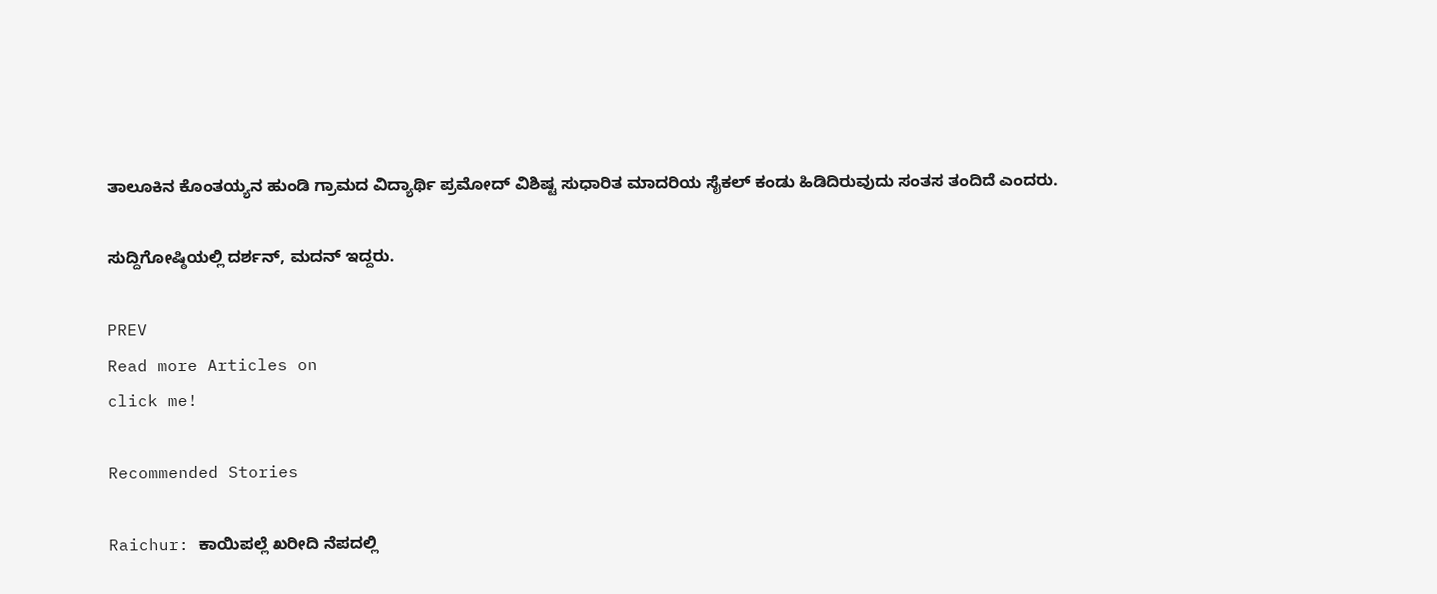ತಾಲೂಕಿನ ಕೊಂತಯ್ಯನ ಹುಂಡಿ ಗ್ರಾಮದ ವಿದ್ಯಾರ್ಥಿ ಪ್ರಮೋದ್ ವಿಶಿಷ್ಟ ಸುಧಾರಿತ ಮಾದರಿಯ ಸೈಕಲ್ ಕಂಡು ಹಿಡಿದಿರುವುದು ಸಂತಸ ತಂದಿದೆ ಎಂದರು.

ಸುದ್ದಿಗೋಷ್ಠಿಯಲ್ಲಿ ದರ್ಶನ್, ಮದನ್ ಇದ್ದರು.

PREV
Read more Articles on
click me!

Recommended Stories

Raichur: ಕಾಯಿಪಲ್ಲೆ ಖರೀದಿ ನೆಪದಲ್ಲಿ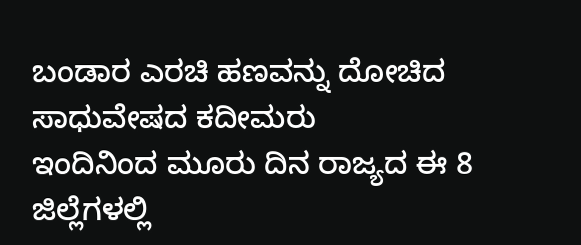ಬಂಡಾರ ಎರಚಿ ಹಣವನ್ನು ದೋಚಿದ ಸಾಧುವೇಷದ ಕದೀಮರು
ಇಂದಿನಿಂದ ಮೂರು ದಿನ ರಾಜ್ಯದ ಈ 8 ಜಿಲ್ಲೆಗಳಲ್ಲಿ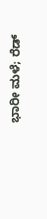ಭಾರೀ ಮಳೆ; ರೆಡ್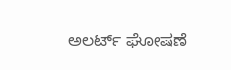ಅಲರ್ಟ್ ಘೋಷಣೆ